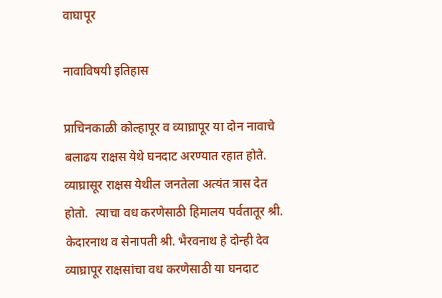वाघापूर

नावाविषयी इतिहास

प्राचिनकाळी कोल्हापूर व व्याघ्रापूर या दोन नावाचे बलाढय राक्षस येथे घनदाट अरण्यात रहात होते.  व्याघ्रासूर राक्षस येथील जनतेला अत्यंत त्रास देत होतो.  त्याचा वध करणेसाठी हिमालय पर्वतातूर श्री. केदारनाथ व सेनापती श्री. भैरवनाथ हे दोन्ही देव व्याघ्रापूर राक्षसांचा वध करणेसाठी या घनदाट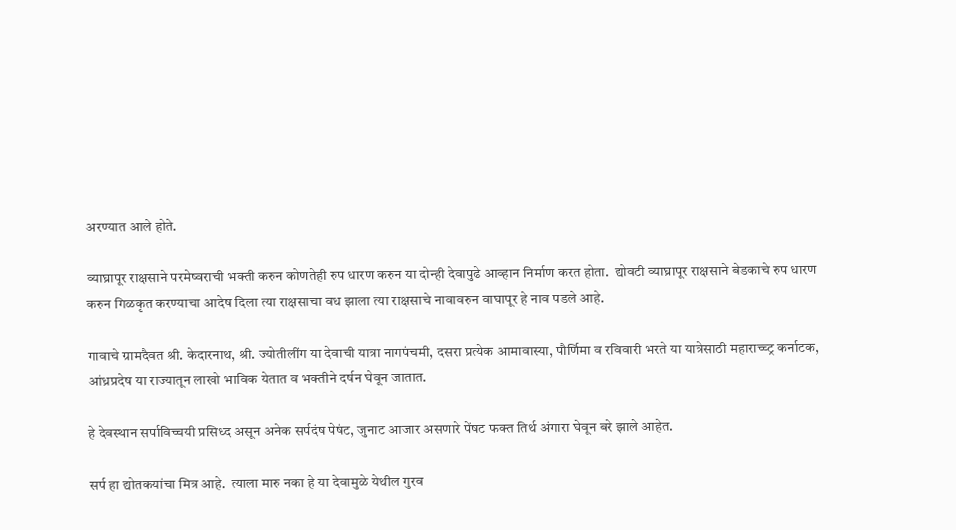अरण्यात आले होते.

व्याघ्रापूर राक्षसाने परमेष्वराची भक्ती करुन कोणतेही रुप धारण करुन या दोन्ही देवापुढे आव्हान निर्माण करत होता.  द्योवटी व्याघ्रापूर राक्षसाने बेडकाचे रुप धारण करुन गिळकृत करण्याचा आदेष दिला त्या राक्षसाचा वध झाला त्या राक्षसाचे नावावरुन वाघापूर हे नाव पडले आहे.

गावाचे ग्रामदैवत श्री. केदारनाथ, श्री. ज्योतीलींग या देवाची यात्रा नागपंचमी, दसरा प्रत्येक आमावास्या, पौर्णिमा व रविवारी भरते या यात्रेसाठी महाराच्च्ट्र कर्नाटक, आंध्रप्रदेष या राज्यातून लाखो भाविक येतात व भक्तीने दर्षन घेवून जातात.

हे देवस्थान सर्पाविच्चयी प्रसिध्द असून अनेक सर्पदंष पेषंट, जुनाट आजार असणारे पेंषट फक्त तिर्थ अंगारा घेवून बरे झाले आहेत.

सर्प हा द्योतकयांचा मित्र आहे.  त्याला मारु नका हे या देवामुळे येथील गुरव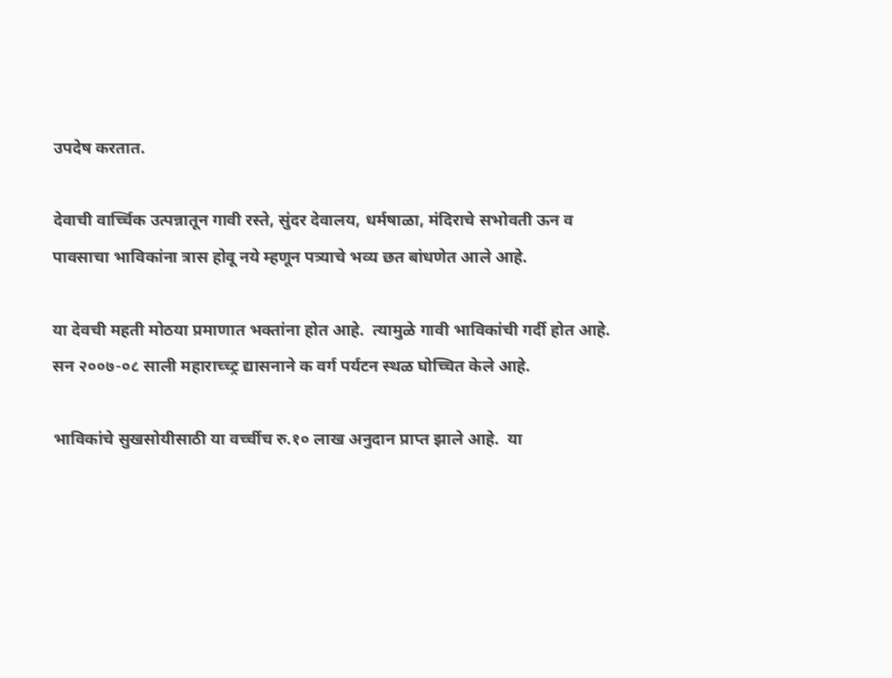उपदेष करतात.

देवाची वार्च्चिक उत्पन्नातून गावी रस्ते, सुंदर देवालय, धर्मषाळा, मंदिराचे सभोवती ऊन व पावसाचा भाविकांना त्रास होवू नये म्हणून पत्र्याचे भव्य छत बांधणेत आले आहे.

या देवची महती मोठया प्रमाणात भक्तांना होत आहे.  त्यामुळे गावी भाविकांची गर्दी होत आहे.  सन २००७-०८ साली महाराच्च्ट्र द्यासनाने क वर्ग पर्यटन स्थळ घोच्चित केले आहे.

भाविकांचे सुखसोयीसाठी या वर्च्चीच रु.१० लाख अनुदान प्राप्त झाले आहे.  या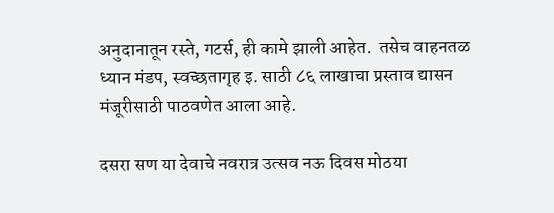अनुदानातून रस्ते, गटर्स, ही कामे झाली आहेत.  तसेच वाहनतळ ध्यान मंडप, स्वच्छतागृह इ. साठी ८६ लाखाचा प्रस्ताव द्यासन मंजूरीसाठी पाठवणेत आला आहे.

दसरा सण या देवाचे नवरात्र उत्सव नऊ दिवस मोठया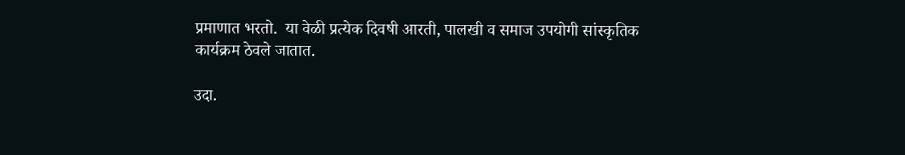प्रमाणात भरतो.  या वेळी प्रत्येक दिवषी आरती, पालखी व समाज उपयोगी सांस्कृतिक कार्यक्रम ठेवले जातात.

उदा.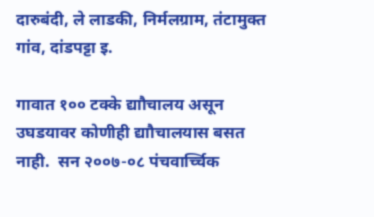दारुबंदी, ले लाडकी, निर्मलग्राम, तंटामुक्त गांव, दांडपट्टा इ.

गावात १०० टक्के द्याौचालय असून उघडयावर कोणीही द्याौचालयास बसत नाही.  सन २००७-०८ पंचवार्च्चिक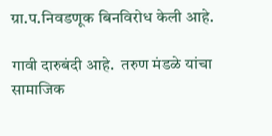ग्रा.प.निवडणूक बिनविरोध केली आहे.

गावी दारुबंदी आहे.  तरुण मंडळे यांचा सामाजिक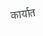कार्यात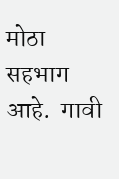मोठा सहभाग आहे.  गावी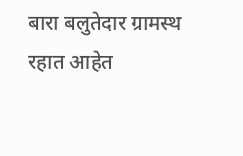बारा बलुतेदार ग्रामस्थ रहात आहेत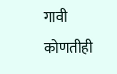गावी कोणतीही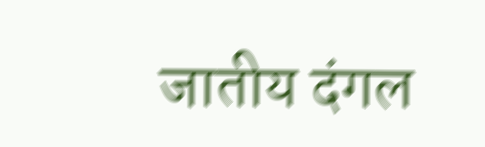जातीय दंगल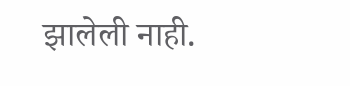झालेली नाही.